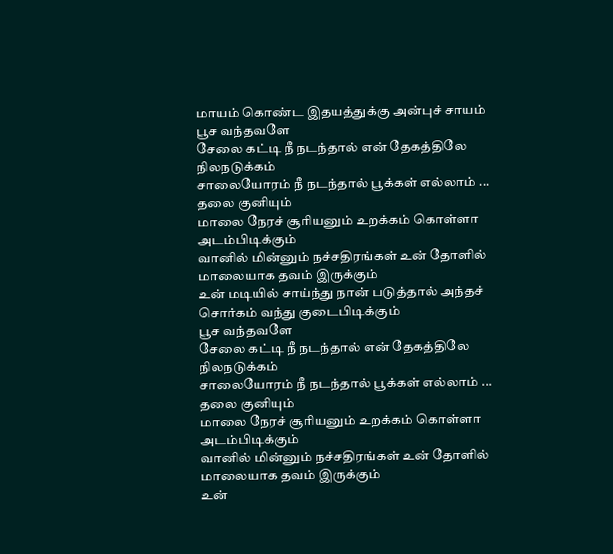மாயம் கொண்ட இதயத்துக்கு அன்புச் சாயம்
பூச வந்தவளே
சேலை கட்டி நீ நடந்தால் என் தேகத்திலே
நிலநடுக்கம்
சாலையோரம் நீ நடந்தால் பூக்கள் எல்லாம் ...
தலை குனியும்
மாலை நேரச் சூரியனும் உறக்கம் கொள்ளா
அடம்பிடிக்கும்
வானில் மின்னும் நச்சதிரங்கள் உன் தோளில்
மாலையாக தவம் இருக்கும்
உன் மடியில் சாய்ந்து நான் படுத்தால் அந்தச்
சொர்கம் வந்து குடைபிடிக்கும்
பூச வந்தவளே
சேலை கட்டி நீ நடந்தால் என் தேகத்திலே
நிலநடுக்கம்
சாலையோரம் நீ நடந்தால் பூக்கள் எல்லாம் ...
தலை குனியும்
மாலை நேரச் சூரியனும் உறக்கம் கொள்ளா
அடம்பிடிக்கும்
வானில் மின்னும் நச்சதிரங்கள் உன் தோளில்
மாலையாக தவம் இருக்கும்
உன்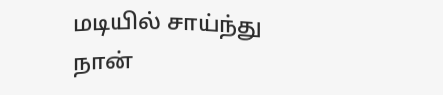மடியில் சாய்ந்து நான்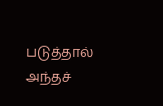படுத்தால் அந்தச்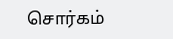சொர்கம்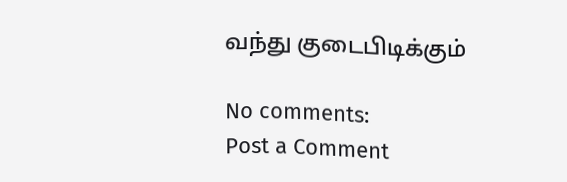வந்து குடைபிடிக்கும்

No comments:
Post a Comment